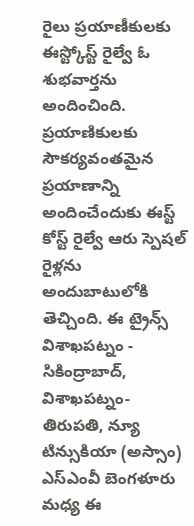రైలు ప్రయాణీకులకు ఈస్ట్కోస్ట్ రైల్వే ఓ శుభవార్తను అందించింది. ప్రయాణికులకు సౌకర్యవంతమైన ప్రయాణాన్ని అందించేందుకు ఈస్ట్ కోస్ట్ రైల్వే ఆరు స్పెషల్ రైళ్లను అందుబాటులోకి తెచ్చింది. ఈ ట్రైన్స్ విశాఖపట్నం - సికింద్రాబాద్, విశాఖపట్నం- తిరుపతి, న్యూ టిన్సుకియా (అస్సాం) ఎస్ఎంవీ బెంగళూరు మధ్య ఈ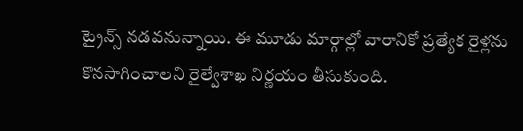ట్రైన్స్ నడవనున్నాయి. ఈ మూడు మార్గాల్లో వారానికో ప్రత్యేక రైళ్లను కొనసాగించాలని రైల్వేశాఖ నిర్ణయం తీసుకుంది.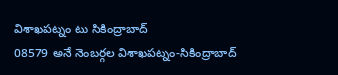విశాఖపట్నం టు సికింద్రాబాద్
08579 అనే నెంబర్గల విశాఖపట్నం-సికింద్రాబాద్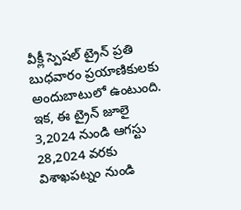వీక్లీ స్పెషల్ ట్రైన్ ప్రతి బుధవారం ప్రయాణికులకు అందుబాటులో ఉంటుంది. ఇక, ఈ ట్రైన్ జూలై 3,2024 నుండి ఆగస్టు 28,2024 వరకు విశాఖపట్నం నుండి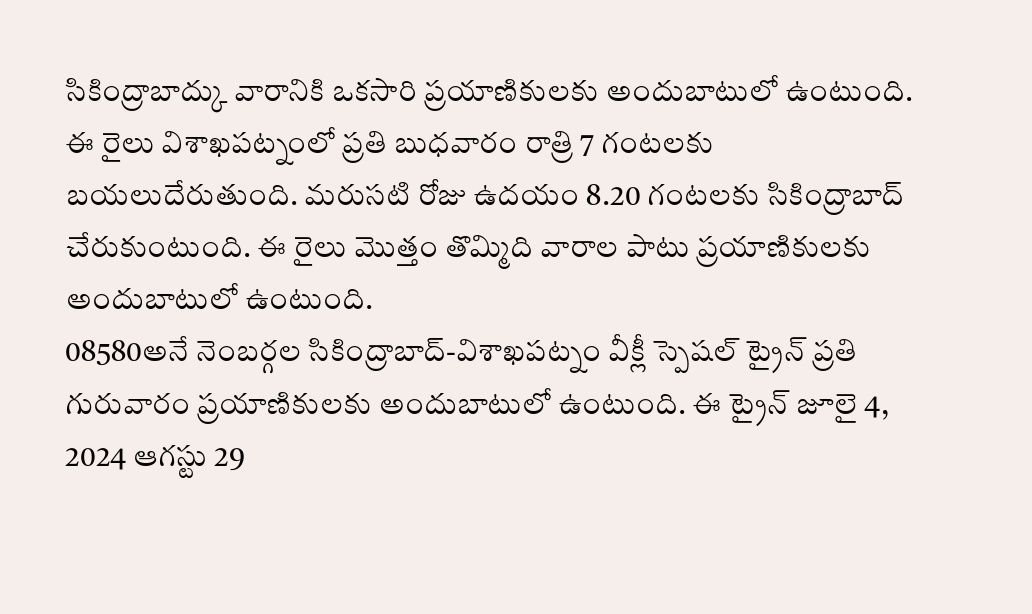సికింద్రాబాద్కు వారానికి ఒకసారి ప్రయాణికులకు అందుబాటులో ఉంటుంది. ఈ రైలు విశాఖపట్నంలో ప్రతి బుధవారం రాత్రి 7 గంటలకు బయలుదేరుతుంది. మరుసటి రోజు ఉదయం 8.20 గంటలకు సికింద్రాబాద్ చేరుకుంటుంది. ఈ రైలు మొత్తం తొమ్మిది వారాల పాటు ప్రయాణికులకు అందుబాటులో ఉంటుంది.
08580అనే నెంబర్గల సికింద్రాబాద్-విశాఖపట్నం వీక్లీ స్పెషల్ ట్రైన్ ప్రతి గురువారం ప్రయాణికులకు అందుబాటులో ఉంటుంది. ఈ ట్రైన్ జూలై 4, 2024 ఆగస్టు 29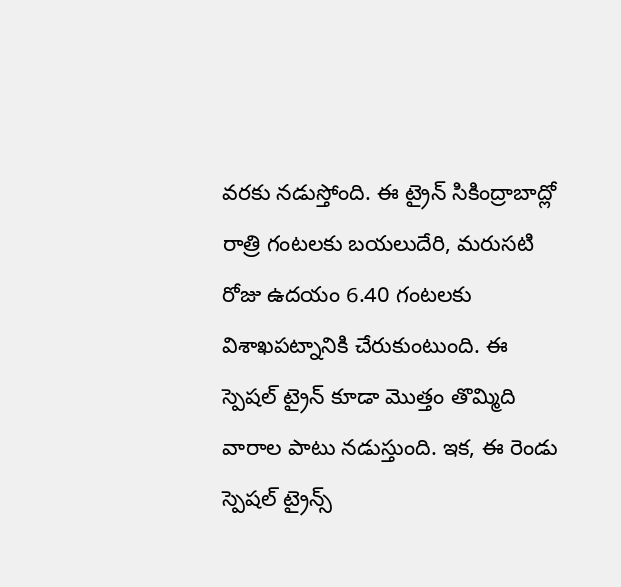వరకు నడుస్తోంది. ఈ ట్రైన్ సికింద్రాబాద్లో రాత్రి గంటలకు బయలుదేరి, మరుసటి రోజు ఉదయం 6.40 గంటలకు విశాఖపట్నానికి చేరుకుంటుంది. ఈ స్పెషల్ ట్రైన్ కూడా మొత్తం తొమ్మిది వారాల పాటు నడుస్తుంది. ఇక, ఈ రెండు స్పెషల్ ట్రైన్స్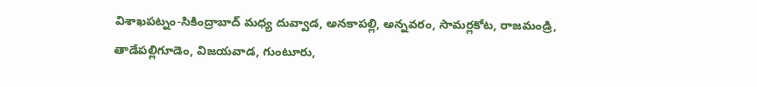విశాఖపట్నం-సికింద్రాబాద్ మధ్య దువ్వాడ, అనకాపల్లి, అన్నవరం, సామర్లకోట, రాజమండ్రి, తాడేపల్లిగూడెం, విజయవాడ, గుంటూరు,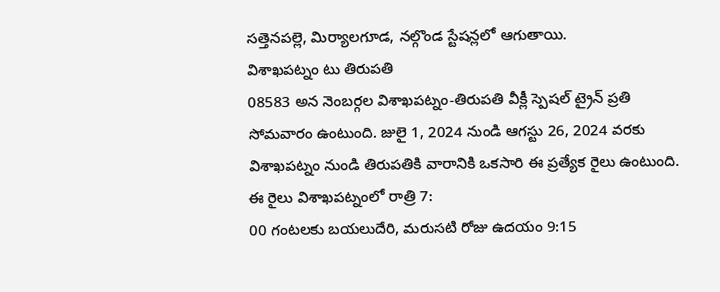సత్తెనపల్లె, మిర్యాలగూడ, నల్గొండ స్టేషన్లలో ఆగుతాయి.
విశాఖపట్నం టు తిరుపతి
08583 అన నెంబర్గల విశాఖపట్నం-తిరుపతి వీక్లీ స్పెషల్ ట్రైన్ ప్రతి సోమవారం ఉంటుంది. జులై 1, 2024 నుండి ఆగస్టు 26, 2024 వరకు విశాఖపట్నం నుండి తిరుపతికి వారానికి ఒకసారి ఈ ప్రత్యేక రైలు ఉంటుంది. ఈ రైలు విశాఖపట్నంలో రాత్రి 7:
00 గంటలకు బయలుదేరి, మరుసటి రోజు ఉదయం 9:15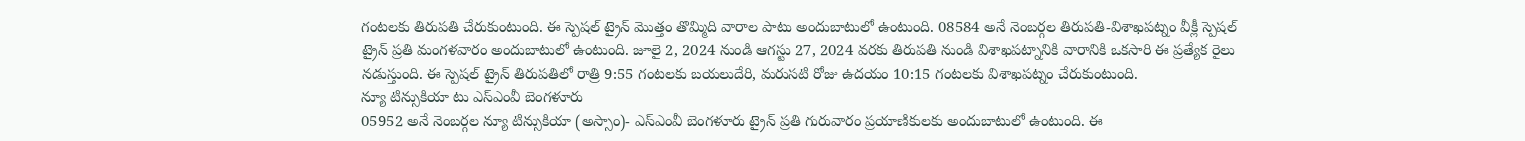గంటలకు తిరుపతి చేరుకుంటుంది. ఈ స్పెషల్ ట్రైన్ మొత్తం తొమ్మిది వారాల పాటు అందుబాటులో ఉంటుంది. 08584 అనే నెంబర్గల తిరుపతి-విశాఖపట్నం వీక్లీ స్పెషల్ ట్రైన్ ప్రతి మంగళవారం అందుబాటులో ఉంటుంది. జూలై 2, 2024 నుండి ఆగస్టు 27, 2024 వరకు తిరుపతి నుండి విశాఖపట్నానికి వారానికి ఒకసారి ఈ ప్రత్యేక రైలు నడుస్తుంది. ఈ స్పెషల్ ట్రైన్ తిరుపతిలో రాత్రి 9:55 గంటలకు బయలుదేరి, మరుసటి రోజు ఉదయం 10:15 గంటలకు విశాఖపట్నం చేరుకుంటుంది.
న్యూ టిన్సుకియా టు ఎస్ఎంవీ బెంగళూరు
05952 అనే నెంబర్గల న్యూ టిన్సుకియా (అస్సాం)- ఎస్ఎంవీ బెంగళూరు ట్రైన్ ప్రతి గురువారం ప్రయాణికులకు అందుబాటులో ఉంటుంది. ఈ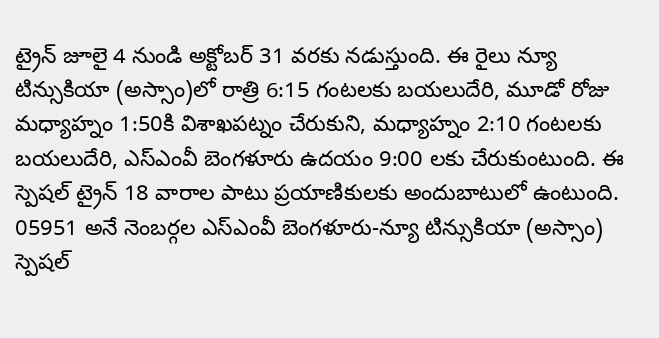ట్రైన్ జూలై 4 నుండి అక్టోబర్ 31 వరకు నడుస్తుంది. ఈ రైలు న్యూ టిన్సుకియా (అస్సాం)లో రాత్రి 6:15 గంటలకు బయలుదేరి, మూడో రోజు మధ్యాహ్నం 1:50కి విశాఖపట్నం చేరుకుని, మధ్యాహ్నం 2:10 గంటలకు బయలుదేరి, ఎస్ఎంవీ బెంగళూరు ఉదయం 9:00 లకు చేరుకుంటుంది. ఈ స్పెషల్ ట్రైన్ 18 వారాల పాటు ప్రయాణికులకు అందుబాటులో ఉంటుంది.
05951 అనే నెంబర్గల ఎస్ఎంవీ బెంగళూరు-న్యూ టిన్సుకియా (అస్సాం) స్పెషల్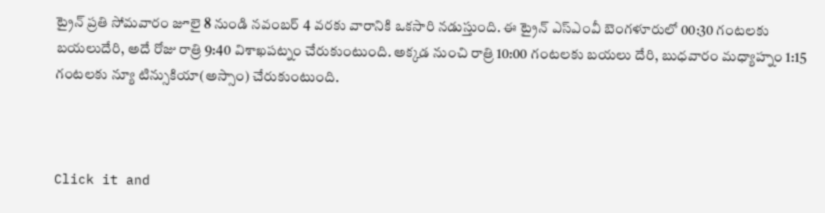ట్రైన్ ప్రతి సోమవారం జూలై 8 నుండి నవంబర్ 4 వరకు వారానికి ఒకసారి నడుస్తుంది. ఈ ట్రైన్ ఎస్ఎంవీ బెంగళూరులో 00:30 గంటలకు బయలుదేరి, అదే రోజు రాత్రి 9:40 విశాఖపట్నం చేరుకుంటుంది. అక్కడ నుంచి రాత్రి 10:00 గంటలకు బయలు దేరి, బుధవారం మధ్యాహ్నం 1:15 గంటలకు న్యూ టిన్సుకియా(అస్సాం) చేరుకుంటుంది.



Click it and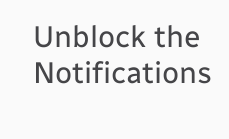Unblock the Notifications